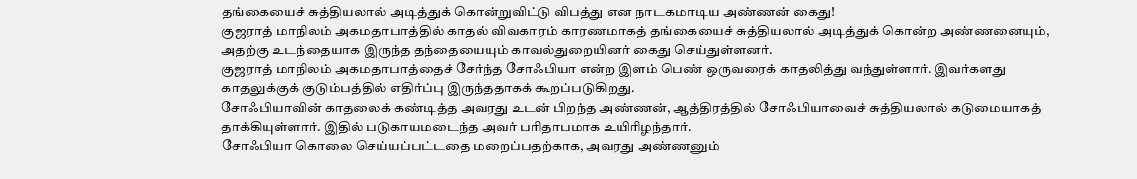தங்கையைச் சுத்தியலால் அடித்துக் கொன்றுவிட்டு விபத்து என நாடகமாடிய அண்ணன் கைது!
குஜராத் மாநிலம் அகமதாபாத்தில் காதல் விவகாரம் காரணமாகத் தங்கையைச் சுத்தியலால் அடித்துக் கொன்ற அண்ணனையும், அதற்கு உடந்தையாக இருந்த தந்தையையும் காவல்துறையினர் கைது செய்துள்ளனர்.
குஜராத் மாநிலம் அகமதாபாத்தைச் சேர்ந்த சோஃபியா என்ற இளம் பெண் ஒருவரைக் காதலித்து வந்துள்ளார். இவர்களது காதலுக்குக் குடும்பத்தில் எதிர்ப்பு இருந்ததாகக் கூறப்படுகிறது.
சோஃபியாவின் காதலைக் கண்டித்த அவரது உடன் பிறந்த அண்ணன், ஆத்திரத்தில் சோஃபியாவைச் சுத்தியலால் கடுமையாகத் தாக்கியுள்ளார். இதில் படுகாயமடைந்த அவர் பரிதாபமாக உயிரிழந்தார்.
சோஃபியா கொலை செய்யப்பட்டதை மறைப்பதற்காக, அவரது அண்ணனும்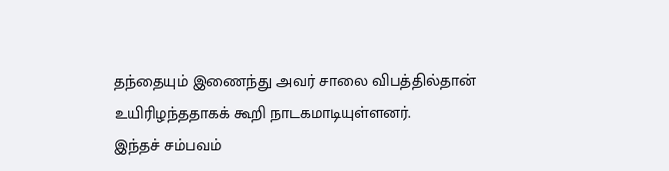தந்தையும் இணைந்து அவர் சாலை விபத்தில்தான் உயிரிழந்ததாகக் கூறி நாடகமாடியுள்ளனர்.
இந்தச் சம்பவம்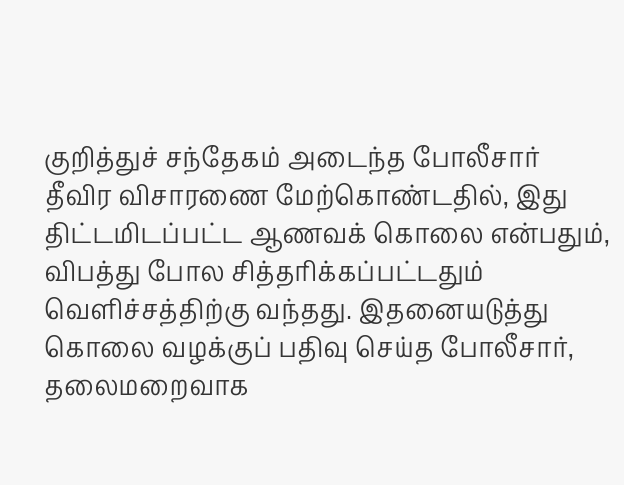குறித்துச் சந்தேகம் அடைந்த போலீசார் தீவிர விசாரணை மேற்கொண்டதில், இது திட்டமிடப்பட்ட ஆணவக் கொலை என்பதும், விபத்து போல சித்தரிக்கப்பட்டதும் வெளிச்சத்திற்கு வந்தது. இதனையடுத்து கொலை வழக்குப் பதிவு செய்த போலீசார், தலைமறைவாக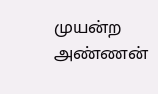முயன்ற அண்ணன்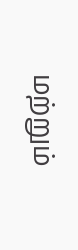மற்றும்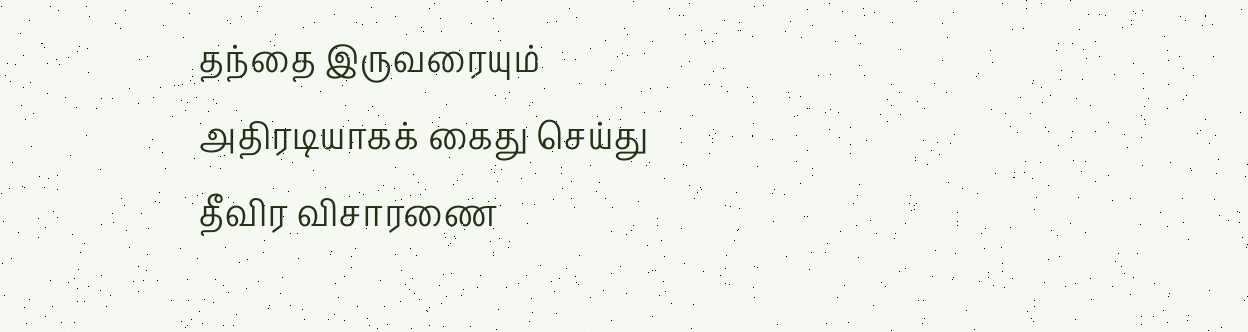தந்தை இருவரையும் அதிரடியாகக் கைது செய்து தீவிர விசாரணை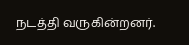நடத்தி வருகின்றனர்.